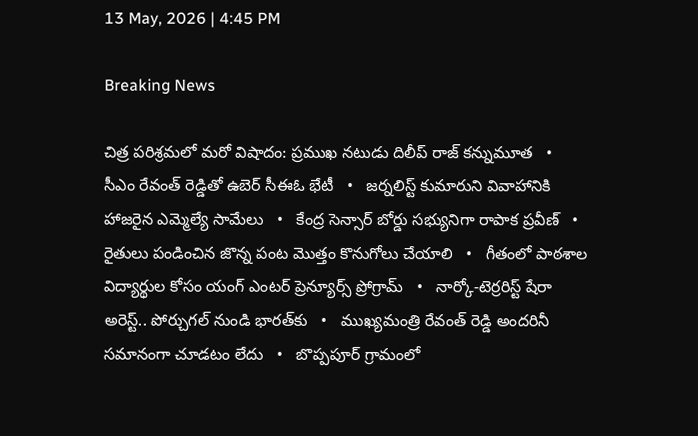13 May, 2026 | 4:45 PM

Breaking News

చిత్ర పరిశ్రమలో మరో విషాదం: ప్రముఖ నటుడు దిలీప్ రాజ్ కన్నుమూత   •   సీఎం రేవంత్ రెడ్డితో ఉబెర్ సీఈఓ భేటీ   •   జర్నలిస్ట్ కుమారుని వివాహానికి హాజరైన ఎమ్మెల్యే సామేలు   •   కేంద్ర సెన్సార్ బోర్డు సభ్యునిగా రాపాక ప్రవీణ్   •   రైతులు పండించిన జొన్న పంట మొత్తం కొనుగోలు చేయాలి   •   గీతంలో పాఠశాల విద్యార్థుల కోసం యంగ్ ఎంటర్ ప్రెన్యూర్స్ ప్రోగ్రామ్   •   నార్కో-టెర్రరిస్ట్‌ షేరా అరెస్ట్.. పోర్చుగల్ నుండి భారత్‌కు   •   ముఖ్యమంత్రి రేవంత్ రెడ్డి అందరినీ సమానంగా చూడటం లేదు   •   బొప్పపూర్ గ్రామంలో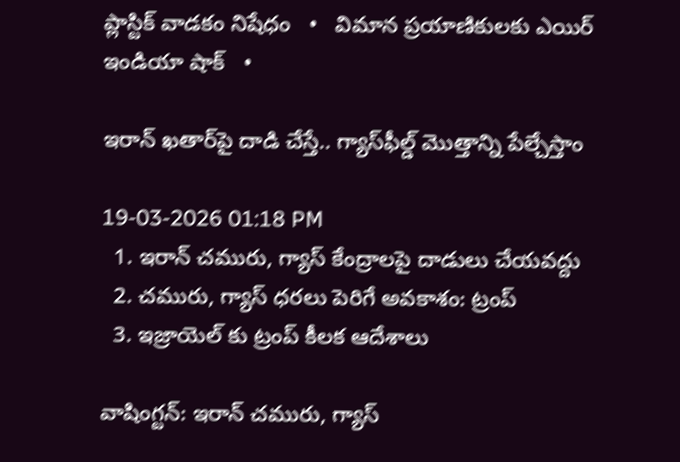ప్లాస్టిక్ వాడకం నిషేధం   •   విమాన ప్రయాణికులకు ఎయిర్ ఇండియా షాక్   •

ఇరాన్‌ ఖతార్‌పై దాడి చేస్తే.. గ్యాస్‌ఫీల్డ్ మొత్తాన్ని పేల్చేస్తాం

19-03-2026 01:18 PM
  1. ఇరాన్ చమురు, గ్యాస్ కేంద్రాలపై దాడులు చేయవద్దు
  2. చమురు, గ్యాస్ ధరలు పెరిగే అవకాశం: ట్రంప్
  3. ఇజ్రాయెల్ కు ట్రంప్ కీలక ఆదేశాలు

వాషింగ్టన్: ఇరాన్ చమురు, గ్యాస్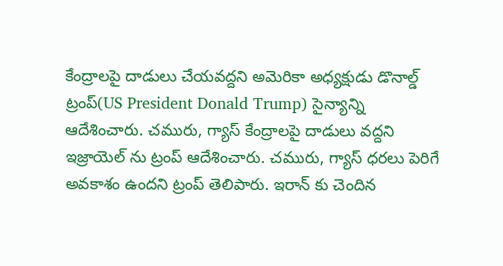కేంద్రాలపై దాడులు చేయవద్దని అమెరికా అధ్యక్షుడు డొనాల్డ్ ట్రంప్(US President Donald Trump) సైన్యాన్ని ఆదేశించారు. చమురు, గ్యాస్ కేంద్రాలపై దాడులు వద్దని ఇజ్రాయెల్ ను ట్రంప్ ఆదేశించారు. చమురు, గ్యాస్ ధరలు పెరిగే అవకాశం ఉందని ట్రంప్ తెలిపారు. ఇరాన్ కు చెందిన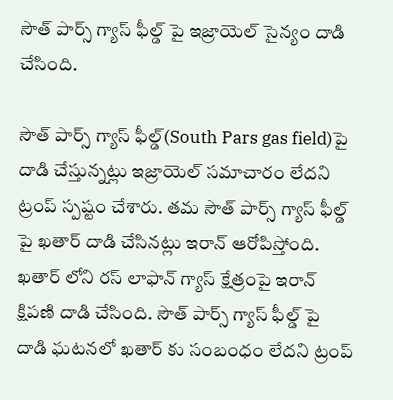సౌత్ పార్స్ గ్యాస్ ఫీల్డ్ పై ఇజ్రాయెల్ సైన్యం దాడి చేసింది.

సౌత్ పార్స్ గ్యాస్ ఫీల్డ్(South Pars gas field)పై దాడి చేస్తున్నట్లు ఇజ్రాయెల్ సమాచారం లేదని ట్రంప్ స్పష్టం చేశారు. తమ సౌత్ పార్స్ గ్యాస్ ఫీల్డ్ పై ఖతార్ దాడి చేసినట్లు ఇరాన్ ఆరోపిస్తోంది. ఖతార్ లోని రస్ లాఫాన్ గ్యాస్ క్షేత్రంపై ఇరాన్ క్షిపణి దాడి చేసింది. సౌత్ పార్స్ గ్యాస్ ఫీల్డ్ పై దాడి ఘటనలో ఖతార్ కు సంబంధం లేదని ట్రంప్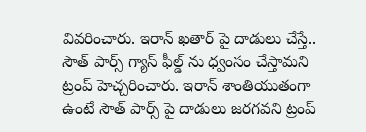వివరించారు. ఇరాన్ ఖతార్ పై దాడులు చేస్తే.. సౌత్ పార్స్ గ్యాస్ ఫీల్డ్ ను ధ్వంసం చేస్తామని ట్రంప్ హెచ్చరించారు. ఇరాన్ శాంతియుతంగా ఉంటే సౌత్ పార్స్ పై దాడులు జరగవని ట్రంప్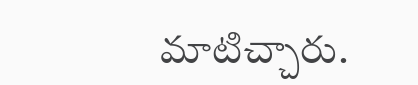మాటిచ్చారు.